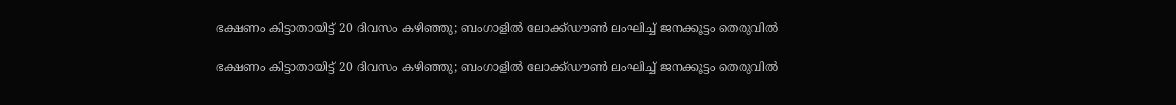ഭക്ഷണം കിട്ടാതായിട്ട് 20 ദിവസം കഴിഞ്ഞു; ബംഗാളില്‍ ലോക്ക്ഡൗണ്‍ ലംഘിച്ച് ജനക്കൂട്ടം തെരുവില്‍

ഭക്ഷണം കിട്ടാതായിട്ട് 20 ദിവസം കഴിഞ്ഞു; ബംഗാളില്‍ ലോക്ക്ഡൗണ്‍ ലംഘിച്ച് ജനക്കൂട്ടം തെരുവില്‍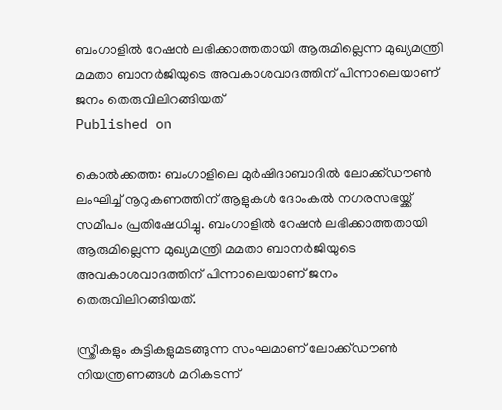ബംഗാളില്‍ റേഷന്‍ ലഭിക്കാത്തതായി ആരുമില്ലെന്ന മുഖ്യമന്ത്രി മമതാ ബാനര്‍ജിയുടെ അവകാശവാദത്തിന് പിന്നാലെയാണ് ജനം തെരുവിലിറങ്ങിയത്
Published on

കൊല്‍ക്കത്ത: ബംഗാളിലെ മുര്‍ഷിദാബാദില്‍ ലോക്ക്ഡൗണ്‍ ലംഘിച്ച് നൂറുകണത്തിന് ആളുകള്‍ ദോംകല്‍ നഗരസഭയ്ക്ക്  സമീപം പ്രതിഷേധിച്ചു. ബംഗാളില്‍ റേഷന്‍ ലഭിക്കാത്തതായി ആരുമില്ലെന്ന മുഖ്യമന്ത്രി മമതാ ബാനര്‍ജിയുടെ അവകാശവാദത്തിന് പിന്നാലെയാണ് ജനം തെരുവിലിറങ്ങിയത്.

സ്ത്രീകളും കുട്ടികളുമടങ്ങുന്ന സംഘമാണ് ലോക്ക്ഡൗണ്‍ നിയന്ത്രണങ്ങള്‍ മറികടന്ന്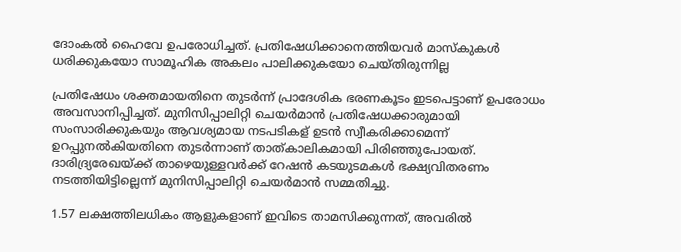ദോംകല്‍ ഹൈവേ ഉപരോധിച്ചത്. പ്രതിഷേധിക്കാനെത്തിയവര്‍ മാസ്‌കുകള്‍ ധരിക്കുകയോ സാമൂഹിക അകലം പാലിക്കുകയോ ചെയ്തിരുന്നില്ല

പ്രതിഷേധം ശക്തമായതിനെ തുടര്‍ന്ന് പ്രാദേശിക ഭരണകൂടം ഇടപെട്ടാണ് ഉപരോധം അവസാനിപ്പിച്ചത്. മുനിസിപ്പാലിറ്റി ചെയര്‍മാന്‍ പ്രതിഷേധക്കാരുമായി സംസാരിക്കുകയും ആവശ്യമായ നടപടികള് ഉടന്‍ സ്വീകരിക്കാമെന്ന് ഉറപ്പുനല്‍കിയതിനെ തുടര്‍ന്നാണ് താത്കാലികമായി പിരിഞ്ഞുപോയത്. ദാരിദ്ര്യരേഖയ്ക്ക് താഴെയുള്ളവര്‍ക്ക് റേഷന്‍ കടയുടമകള്‍ ഭക്ഷ്യവിതരണം നടത്തിയിട്ടില്ലെന്ന് മുനിസിപ്പാലിറ്റി ചെയര്‍മാന്‍ സമ്മതിച്ചു.

1.57 ലക്ഷത്തിലധികം ആളുകളാണ് ഇവിടെ താമസിക്കുന്നത്, അവരില്‍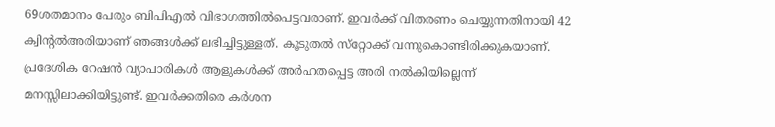69ശതമാനം പേരും ബിപിഎല്‍ വിഭാഗത്തില്‍പെട്ടവരാണ്. ഇവര്‍ക്ക് വിതരണം ചെയ്യുന്നതിനായി 42 ക്വിന്റല്‍അരിയാണ് ഞങ്ങള്‍ക്ക് ലഭിച്ചിട്ടുള്ളത്. കൂടുതല്‍ സ്‌റ്റോക്ക് വന്നുകൊണ്ടിരിക്കുകയാണ്. പ്രദേശിക റേഷന്‍ വ്യാപാരികള്‍ ആളുകള്‍ക്ക് അര്‍ഹതപ്പെട്ട അരി നല്‍കിയില്ലെന്ന് മനസ്സിലാക്കിയിട്ടുണ്ട്. ഇവര്‍ക്കതിരെ കര്‍ശന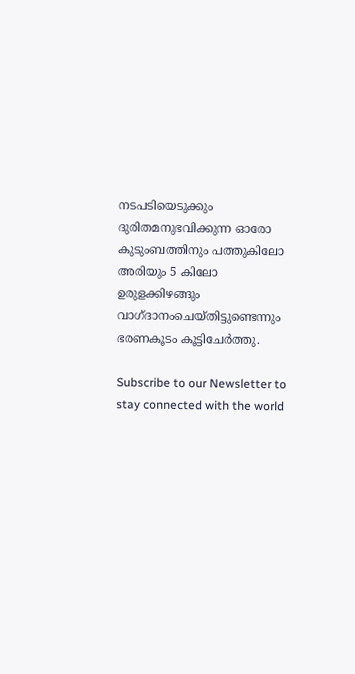നടപടിയെടുക്കും ദുരിതമനുഭവിക്കുന്ന ഓരോ കുടുംബത്തിനും പത്തുകിലോ അരിയും 5 കിലോ ഉരുളക്കിഴങ്ങും വാഗ്ദാനംചെയ്തിട്ടുണ്ടെന്നും ഭരണകൂടം കൂട്ടിചേര്‍ത്തു.

Subscribe to our Newsletter to stay connected with the world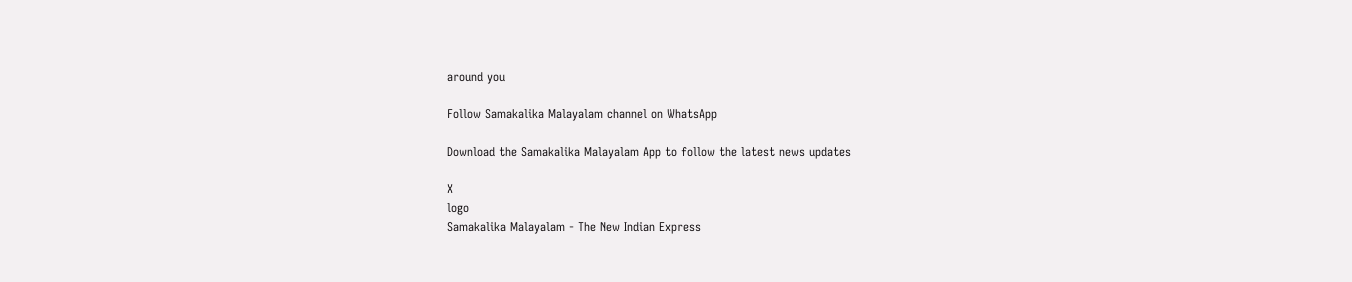around you

Follow Samakalika Malayalam channel on WhatsApp

Download the Samakalika Malayalam App to follow the latest news updates

X
logo
Samakalika Malayalam - The New Indian Express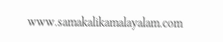www.samakalikamalayalam.com